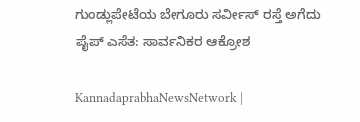ಗುಂಡ್ಲುಪೇಟೆಯ ಬೇಗೂರು ಸರ್ವೀಸ್‌ ರಸ್ತೆ ಅಗೆದು ಪೈಪ್‌ ಎಸೆತ: ಸಾರ್ವನಿಕರ ಆಕ್ರೋಶ

KannadaprabhaNewsNetwork |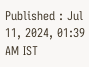Published : Jul 11, 2024, 01:39 AM IST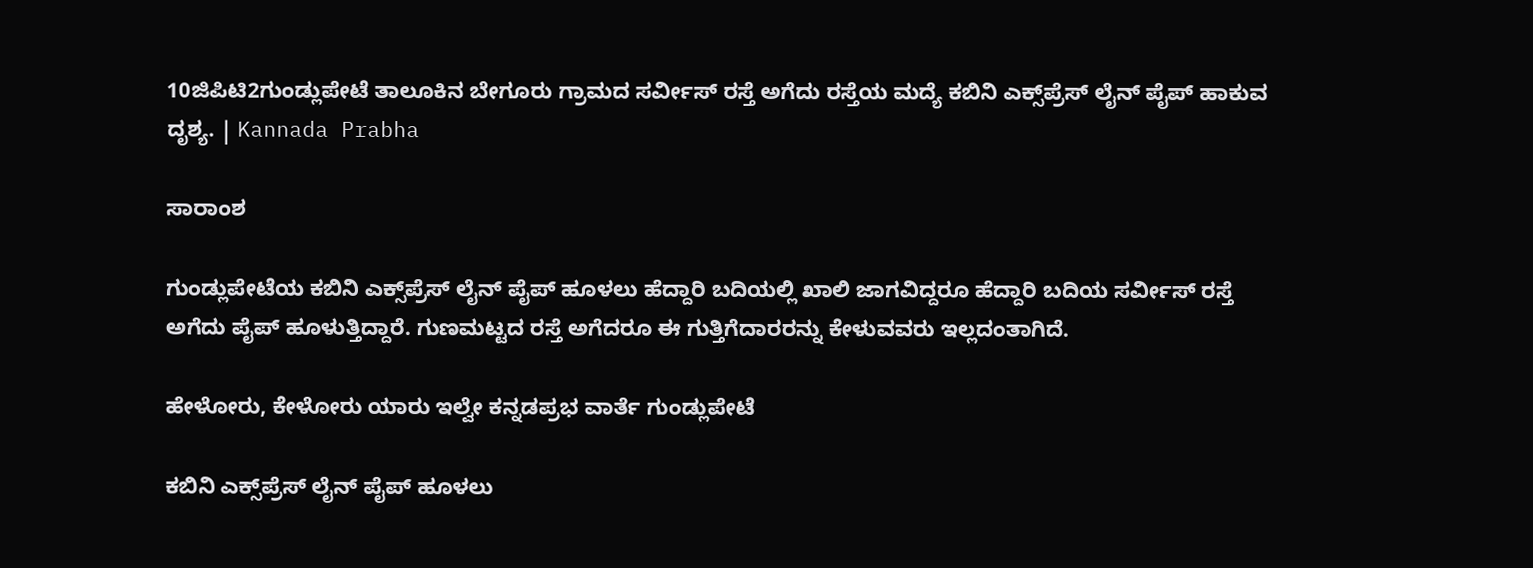10ಜಿಪಿಟಿ2ಗುಂಡ್ಲುಪೇಟೆ ತಾಲೂಕಿನ ಬೇಗೂರು ಗ್ರಾಮದ ಸರ್ವೀಸ್‌ ರಸ್ತೆ ಅಗೆದು ರಸ್ತೆಯ ಮದ್ಯೆ ಕಬಿನಿ ಎಕ್ಸ್‌ಪ್ರೆಸ್‌ ಲೈನ್‌ ಪೈಪ್‌ ಹಾಕುವ ದೃಶ್ಯ. | Kannada Prabha

ಸಾರಾಂಶ

ಗುಂಡ್ಲುಪೇಟೆಯ ಕಬಿನಿ ಎಕ್ಸ್‌ಪ್ರೆಸ್‌ ಲೈನ್‌ ಪೈಪ್‌ ಹೂಳಲು ಹೆದ್ದಾರಿ ಬದಿಯಲ್ಲಿ ಖಾಲಿ ಜಾಗವಿದ್ದರೂ ಹೆದ್ದಾರಿ ಬದಿಯ ಸರ್ವೀಸ್‌ ರಸ್ತೆ ಅಗೆದು ಪೈಪ್‌ ಹೂಳುತ್ತಿದ್ದಾರೆ. ಗುಣಮಟ್ಟದ ರಸ್ತೆ ಅಗೆದರೂ ಈ ಗುತ್ತಿಗೆದಾರರನ್ನು ಕೇಳುವವರು ಇಲ್ಲದಂತಾಗಿದೆ.

ಹೇಳೋರು, ಕೇಳೋರು ಯಾರು ಇಲ್ವೇ ಕನ್ನಡಪ್ರಭ ವಾರ್ತೆ ಗುಂಡ್ಲುಪೇಟೆ

ಕಬಿನಿ ಎಕ್ಸ್‌ಪ್ರೆಸ್‌ ಲೈನ್‌ ಪೈಪ್‌ ಹೂಳಲು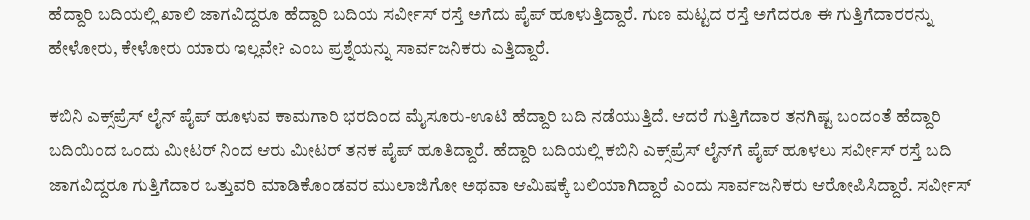ಹೆದ್ದಾರಿ ಬದಿಯಲ್ಲಿ ಖಾಲಿ ಜಾಗವಿದ್ದರೂ ಹೆದ್ದಾರಿ ಬದಿಯ ಸರ್ವೀಸ್‌ ರಸ್ತೆ ಅಗೆದು ಪೈಪ್‌ ಹೂಳುತ್ತಿದ್ದಾರೆ. ಗುಣ ಮಟ್ಟದ ರಸ್ತೆ ಅಗೆದರೂ ಈ ಗುತ್ತಿಗೆದಾರರನ್ನು ಹೇಳೋರು, ಕೇಳೋರು ಯಾರು ಇಲ್ಲವೇ? ಎಂಬ ಪ್ರಶ್ನೆಯನ್ನು ಸಾರ್ವಜನಿಕರು ಎತ್ತಿದ್ದಾರೆ.

ಕಬಿನಿ ಎಕ್ಸ್‌ಪ್ರೆಸ್‌ ಲೈನ್‌ ಪೈಪ್‌ ಹೂಳುವ ಕಾಮಗಾರಿ ಭರದಿಂದ ಮೈಸೂರು-ಊಟಿ ಹೆದ್ದಾರಿ ಬದಿ ನಡೆಯುತ್ತಿದೆ. ಆದರೆ ಗುತ್ತಿಗೆದಾರ ತನಗಿಷ್ಟ ಬಂದಂತೆ ಹೆದ್ದಾರಿ ಬದಿಯಿಂದ ಒಂದು ಮೀಟರ್‌ ನಿಂದ ಆರು ಮೀಟರ್‌ ತನಕ ಪೈಪ್‌ ಹೂತಿದ್ದಾರೆ. ಹೆದ್ದಾರಿ ಬದಿಯಲ್ಲಿ ಕಬಿನಿ ಎಕ್ಸ್‌ಪ್ರೆಸ್‌ ಲೈನ್‌ಗೆ ಪೈಪ್‌ ಹೂಳಲು ಸರ್ವೀಸ್‌ ರಸ್ತೆ ಬದಿ ಜಾಗವಿದ್ದರೂ ಗುತ್ತಿಗೆದಾರ ಒತ್ತುವರಿ ಮಾಡಿಕೊಂಡವರ ಮುಲಾಜಿಗೋ ಅಥವಾ ಆಮಿಷಕ್ಕೆ ಬಲಿಯಾಗಿದ್ದಾರೆ ಎಂದು ಸಾರ್ವಜನಿಕರು ಆರೋಪಿಸಿದ್ದಾರೆ. ಸರ್ವೀಸ್‌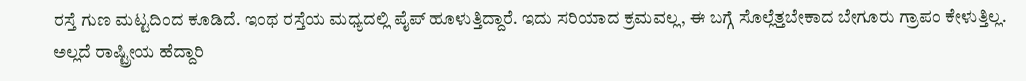ರಸ್ತೆ ಗುಣ ಮಟ್ಟದಿಂದ ಕೂಡಿದೆ. ಇಂಥ ರಸ್ತೆಯ ಮಧ್ಯದಲ್ಲಿ ಪೈಪ್‌ ಹೂಳುತ್ತಿದ್ದಾರೆ. ಇದು ಸರಿಯಾದ ಕ್ರಮವಲ್ಲ, ಈ ಬಗ್ಗೆ ಸೊಲ್ಲೆತ್ತಬೇಕಾದ ಬೇಗೂರು ಗ್ರಾಪಂ ಕೇಳುತ್ತಿಲ್ಲ. ಅಲ್ಲದೆ ರಾಷ್ಟ್ರೀಯ ಹೆದ್ದಾರಿ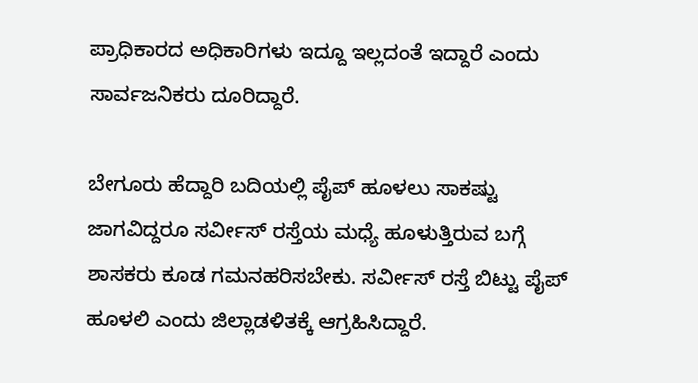ಪ್ರಾಧಿಕಾರದ ಅಧಿಕಾರಿಗಳು ಇದ್ದೂ ಇಲ್ಲದಂತೆ ಇದ್ದಾರೆ ಎಂದು ಸಾರ್ವಜನಿಕರು ದೂರಿದ್ದಾರೆ.

ಬೇಗೂರು ಹೆದ್ದಾರಿ ಬದಿಯಲ್ಲಿ ಪೈಪ್‌ ಹೂಳಲು ಸಾಕಷ್ಟು ಜಾಗವಿದ್ದರೂ ಸರ್ವೀಸ್‌ ರಸ್ತೆಯ ಮಧ್ಯೆ ಹೂಳುತ್ತಿರುವ ಬಗ್ಗೆ ಶಾಸಕರು ಕೂಡ ಗಮನಹರಿಸಬೇಕು. ಸರ್ವೀಸ್‌ ರಸ್ತೆ ಬಿಟ್ಟು ಪೈಪ್‌ ಹೂಳಲಿ ಎಂದು ಜಿಲ್ಲಾಡಳಿತಕ್ಕೆ ಆಗ್ರಹಿಸಿದ್ದಾರೆ.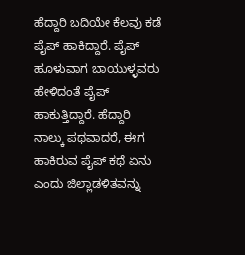ಹೆದ್ದಾರಿ ಬದಿಯೇ ಕೆಲವು ಕಡೆ ಪೈಪ್‌ ಹಾಕಿದ್ದಾರೆ. ಪೈಪ್‌ ಹೂಳುವಾಗ ಬಾಯುಳ್ಳವರು ಹೇಳಿದಂತೆ ಪೈಪ್‌ ಹಾಕುತ್ತಿದ್ದಾರೆ. ಹೆದ್ದಾರಿ ನಾಲ್ಕು ಪಥವಾದರೆ, ಈಗ ಹಾಕಿರುವ ಪೈಪ್‌ ಕಥೆ ಏನು ಎಂದು ಜಿಲ್ಲಾಡಳಿತವನ್ನು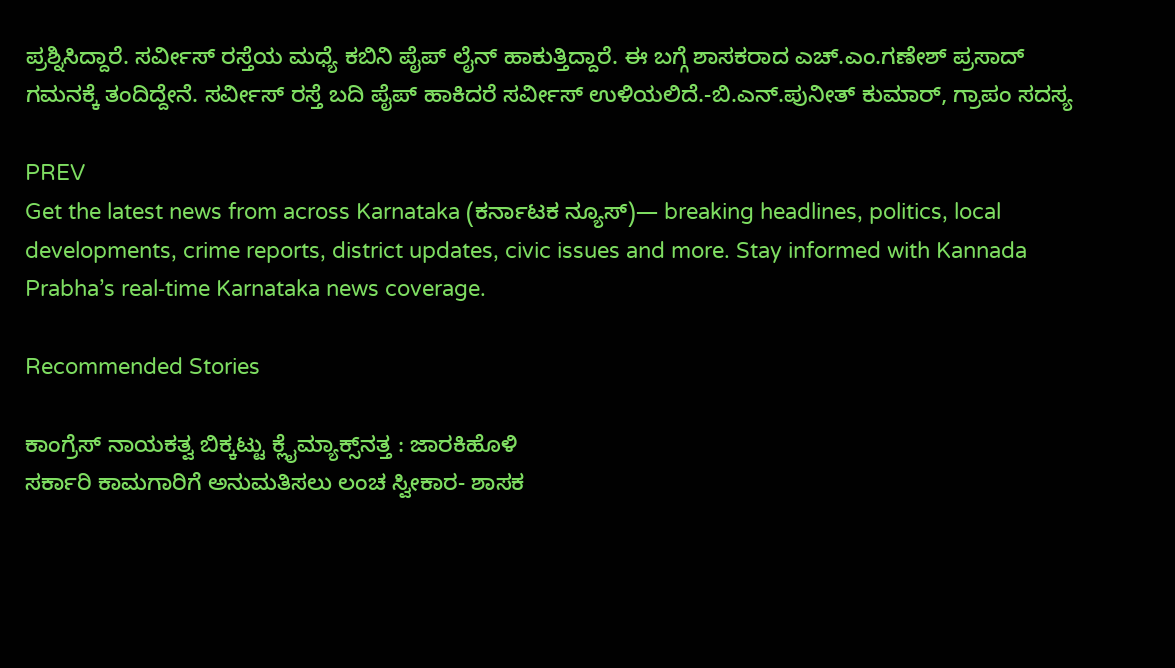ಪ್ರಶ್ನಿಸಿದ್ದಾರೆ. ಸರ್ವೀಸ್‌ ರಸ್ತೆಯ ಮಧ್ಯೆ ಕಬಿನಿ ಪೈಪ್‌ ಲೈನ್‌ ಹಾಕುತ್ತಿದ್ದಾರೆ. ಈ ಬಗ್ಗೆ ಶಾಸಕರಾದ ಎಚ್.ಎಂ.ಗಣೇಶ್‌ ಪ್ರಸಾದ್‌ ಗಮನಕ್ಕೆ ತಂದಿದ್ದೇನೆ. ಸರ್ವೀಸ್‌ ರಸ್ತೆ ಬದಿ ಪೈಪ್‌ ಹಾಕಿದರೆ ಸರ್ವೀಸ್‌ ಉಳಿಯಲಿದೆ.-ಬಿ.ಎನ್.ಪುನೀತ್‌ ಕುಮಾರ್‌, ಗ್ರಾಪಂ ಸದಸ್ಯ

PREV
Get the latest news from across Karnataka (ಕರ್ನಾಟಕ ನ್ಯೂಸ್)— breaking headlines, politics, local developments, crime reports, district updates, civic issues and more. Stay informed with Kannada Prabha’s real‑time Karnataka news coverage.

Recommended Stories

ಕಾಂಗ್ರೆಸ್ ನಾಯಕತ್ವ ಬಿಕ್ಕಟ್ಟು ಕ್ಲೈಮ್ಯಾಕ್ಸ್‌ನತ್ತ : ಜಾರಕಿಹೊಳಿ
ಸರ್ಕಾರಿ ಕಾಮಗಾರಿಗೆ ಅನುಮತಿಸಲು ಲಂಚ ಸ್ವೀಕಾರ- ಶಾಸಕ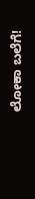ಲೋಕಾ ಬಲೆಗೆ!